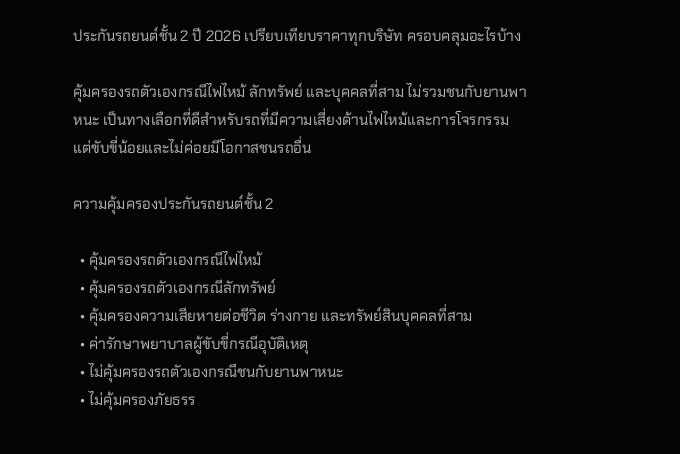ประกันรถยนต์ชั้น 2 ปี 2026 เปรียบเทียบราคาทุกบริษัท ครอบคลุมอะไรบ้าง

คุ้มครองรถตัวเองกรณีไฟไหม้ ลักทรัพย์ และบุคคลที่สาม ไม่รวมชนกับยานพาหนะ เป็นทางเลือกที่ดีสำหรับรถที่มีความเสี่ยงด้านไฟไหม้และการโจรกรรม แต่ขับขี่น้อยและไม่ค่อยมีโอกาสชนรถอื่น

ความคุ้มครองประกันรถยนต์ชั้น 2

  • คุ้มครองรถตัวเองกรณีไฟไหม้
  • คุ้มครองรถตัวเองกรณีลักทรัพย์
  • คุ้มครองความเสียหายต่อชีวิต ร่างกาย และทรัพย์สินบุคคลที่สาม
  • ค่ารักษาพยาบาลผู้ขับขี่กรณีอุบัติเหตุ
  • ไม่คุ้มครองรถตัวเองกรณีชนกับยานพาหนะ
  • ไม่คุ้มครองภัยธรร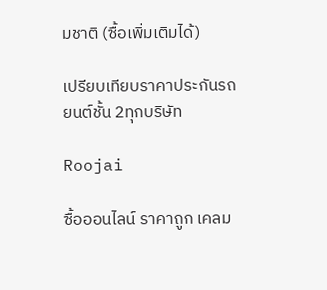มชาติ (ซื้อเพิ่มเติมได้)

เปรียบเทียบราคาประกันรถยนต์ชั้น 2ทุกบริษัท

Roojai

ซื้อออนไลน์ ราคาถูก เคลม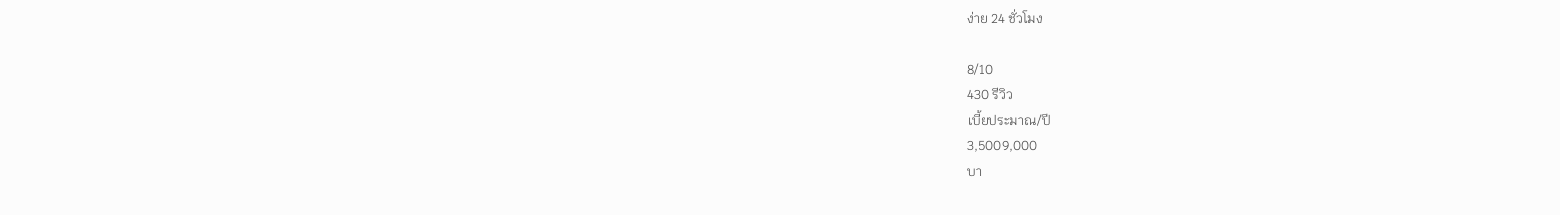ง่าย 24 ชั่วโมง

8/10
430 รีวิว
เบี้ยประมาณ/ปี
3,5009,000
บา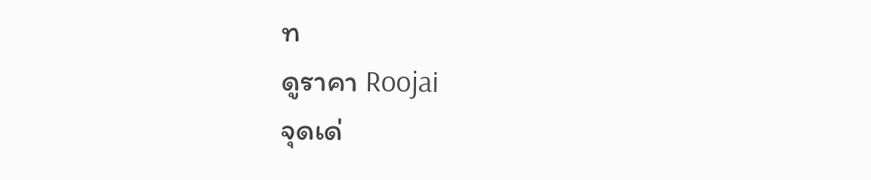ท
ดูราคา Roojai
จุดเด่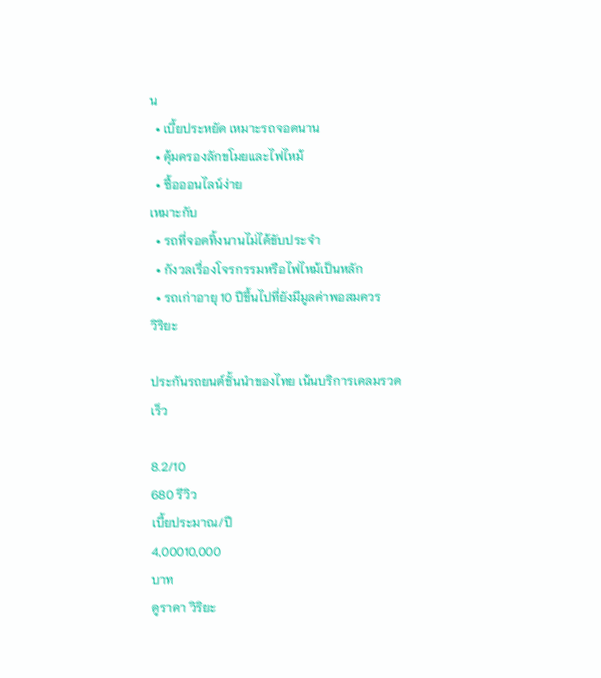น
  • เบี้ยประหยัด เหมาะรถจอดนาน
  • คุ้มครองลักขโมยและไฟไหม้
  • ซื้อออนไลน์ง่าย
เหมาะกับ
  • รถที่จอดทิ้งนานไม่ได้ขับประจำ
  • กังวลเรื่องโจรกรรมหรือไฟไหม้เป็นหลัก
  • รถเก่าอายุ 10 ปีขึ้นไปที่ยังมีมูลค่าพอสมควร
วิริยะ

ประกันรถยนต์ชั้นนำของไทย เน้นบริการเคลมรวดเร็ว

8.2/10
680 รีวิว
เบี้ยประมาณ/ปี
4,00010,000
บาท
ดูราคา วิริยะ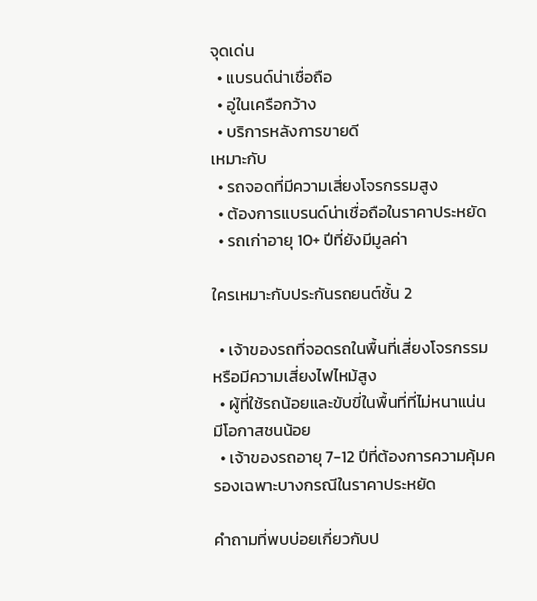จุดเด่น
  • แบรนด์น่าเชื่อถือ
  • อู่ในเครือกว้าง
  • บริการหลังการขายดี
เหมาะกับ
  • รถจอดที่มีความเสี่ยงโจรกรรมสูง
  • ต้องการแบรนด์น่าเชื่อถือในราคาประหยัด
  • รถเก่าอายุ 10+ ปีที่ยังมีมูลค่า

ใครเหมาะกับประกันรถยนต์ชั้น 2

  • เจ้าของรถที่จอดรถในพื้นที่เสี่ยงโจรกรรมหรือมีความเสี่ยงไฟไหม้สูง
  • ผู้ที่ใช้รถน้อยและขับขี่ในพื้นที่ที่ไม่หนาแน่น มีโอกาสชนน้อย
  • เจ้าของรถอายุ 7-12 ปีที่ต้องการความคุ้มครองเฉพาะบางกรณีในราคาประหยัด

คำถามที่พบบ่อยเกี่ยวกับป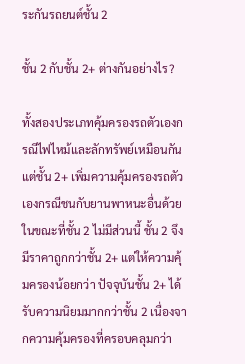ระกันรถยนต์ชั้น 2

ชั้น 2 กับชั้น 2+ ต่างกันอย่างไร?

ทั้งสองประเภทคุ้มครองรถตัวเองกรณีไฟไหม้และลักทรัพย์เหมือนกัน แต่ชั้น 2+ เพิ่มความคุ้มครองรถตัวเองกรณีชนกับยานพาหนะอื่นด้วย ในขณะที่ชั้น 2 ไม่มีส่วนนี้ ชั้น 2 จึงมีราคาถูกกว่าชั้น 2+ แต่ให้ความคุ้มครองน้อยกว่า ปัจจุบันชั้น 2+ ได้รับความนิยมมากกว่าชั้น 2 เนื่องจากความคุ้มครองที่ครอบคลุมกว่า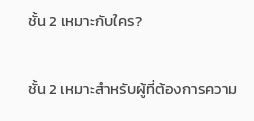ชั้น 2 เหมาะกับใคร?

ชั้น 2 เหมาะสำหรับผู้ที่ต้องการความ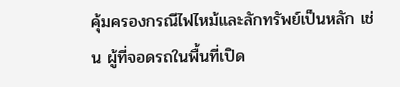คุ้มครองกรณีไฟไหม้และลักทรัพย์เป็นหลัก เช่น ผู้ที่จอดรถในพื้นที่เปิด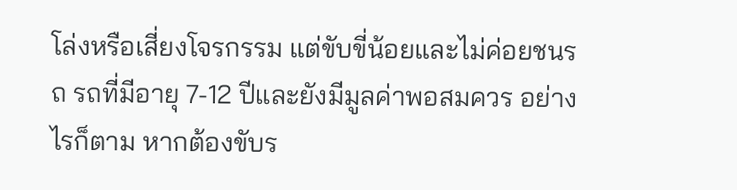โล่งหรือเสี่ยงโจรกรรม แต่ขับขี่น้อยและไม่ค่อยชนรถ รถที่มีอายุ 7-12 ปีและยังมีมูลค่าพอสมควร อย่างไรก็ตาม หากต้องขับร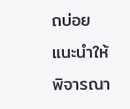ถบ่อย แนะนำให้พิจารณา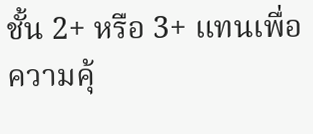ชั้น 2+ หรือ 3+ แทนเพื่อความคุ้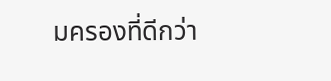มครองที่ดีกว่า